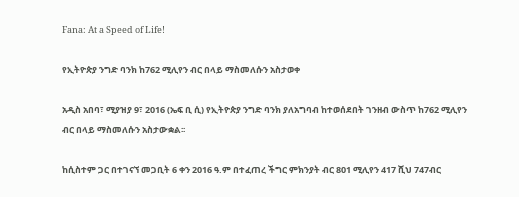Fana: At a Speed of Life!

የኢትዮጵያ ንግድ ባንክ ከ762 ሚሊየን ብር በላይ ማስመለሱን አስታወቀ

አዲስ አበባ፣ ሚያዝያ 9፣ 2016 (ኤፍ ቢ ሲ) የኢትዮጵያ ንግድ ባንክ ያለአግባብ ከተወሰደበት ገንዘብ ውስጥ ከ762 ሚሊየን ብር በላይ ማስመለሱን አስታውቋል፡፡

ከሲስተም ጋር በተገናኘ መጋቢት 6 ቀን 2016 ዓ.ም በተፈጠረ ችግር ምክንያት ብር 801 ሚሊየን 417 ሺህ 747ብር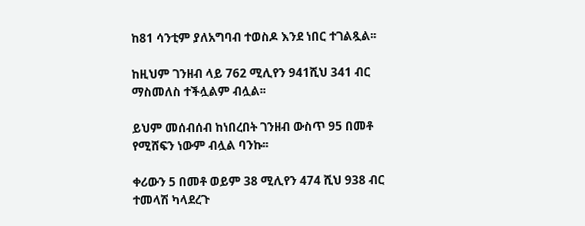ከ81 ሳንቲም ያለአግባብ ተወስዶ እንደ ነበር ተገልጿል፡፡

ከዚህም ገንዘብ ላይ 762 ሚሊየን 941ሺህ 341 ብር ማስመለስ ተችሏልም ብሏል፡፡

ይህም መሰብሰብ ከነበረበት ገንዘብ ውስጥ 95 በመቶ የሚሸፍን ነውም ብሏል ባንኩ፡፡

ቀሪውን 5 በመቶ ወይም 38 ሚሊየን 474 ሺህ 938 ብር ተመላሽ ካላደረጉ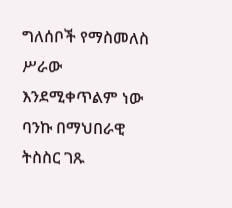ግለሰቦች የማስመለስ ሥራው እንደሚቀጥልም ነው ባንኩ በማህበራዊ ትስስር ገጹ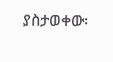ያስታወቀው፡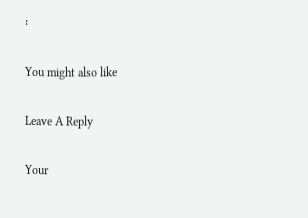፡

You might also like

Leave A Reply

Your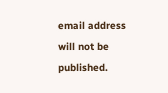email address will not be published.